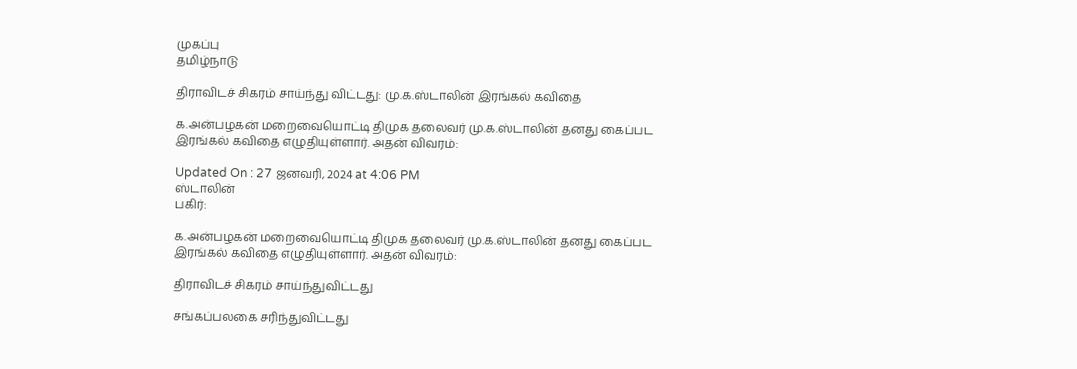முகப்பு
தமிழ்நாடு

திராவிடச் சிகரம் சாய்ந்து விட்டது: மு.க.ஸ்டாலின் இரங்கல் கவிதை

க.அன்பழகன் மறைவையொட்டி திமுக தலைவர் மு.க.ஸ்டாலின் தனது கைப்பட இரங்கல் கவிதை எழுதியுள்ளார். அதன் விவரம்:

Updated On : 27 ஜனவரி, 2024 at 4:06 PM
ஸ்டாலின்
பகிர்:

க.அன்பழகன் மறைவையொட்டி திமுக தலைவர் மு.க.ஸ்டாலின் தனது கைப்பட இரங்கல் கவிதை எழுதியுள்ளார். அதன் விவரம்:

திராவிடச் சிகரம் சாய்ந்துவிட்டது

சங்கப்பலகை சரிந்துவிட்டது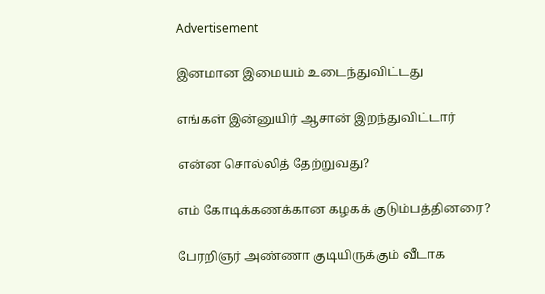Advertisement

இனமான இமையம் உடைந்துவிட்டது

எங்கள் இன்னுயிர் ஆசான் இறந்துவிட்டார்

என்ன சொல்லித் தேற்றுவது?

எம் கோடிக்கணக்கான கழகக் குடும்பத்தினரை?

பேரறிஞர் அண்ணா குடியிருக்கும் வீடாக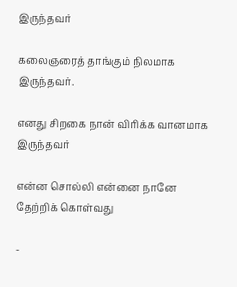இருந்தவர்

கலைஞரைத் தாங்கும் நிலமாக இருந்தவர்.

எனது சிறகை நான் விரிக்க வானமாக இருந்தவர்

என்ன சொல்லி என்னை நானே தேற்றிக் கொள்வது

-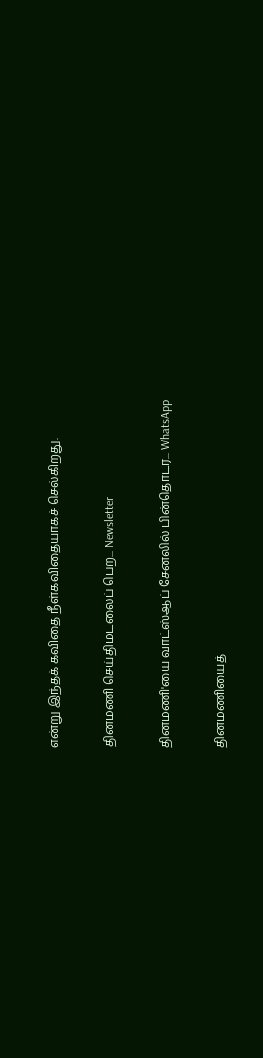என்று இந்தக் கவிதை நீள்கவிதையாகச் செல்கிறது.

தினமணி செய்திமடலைப் பெற... Newsletter

தினமணி'யை வாட்ஸ்ஆப் சேனலில் பின்தொடர... WhatsApp

தினமணியைத்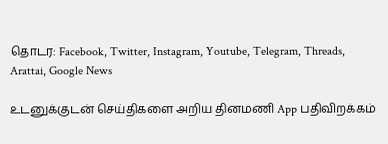தொடர: Facebook, Twitter, Instagram, Youtube, Telegram, Threads, Arattai, Google News

உடனுக்குடன் செய்திகளை அறிய தினமணி App பதிவிறக்கம்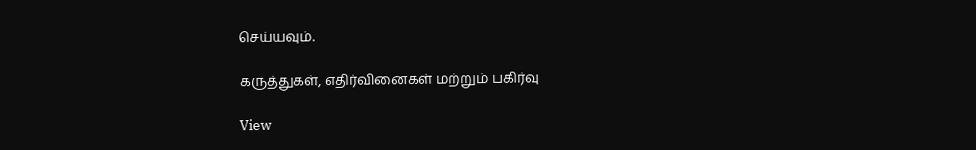செய்யவும்.

கருத்துகள், எதிர்வினைகள் மற்றும் பகிர்வு

View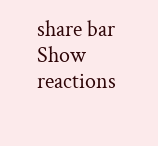share bar
Show reactions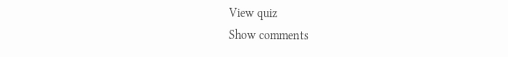View quiz
Show comments